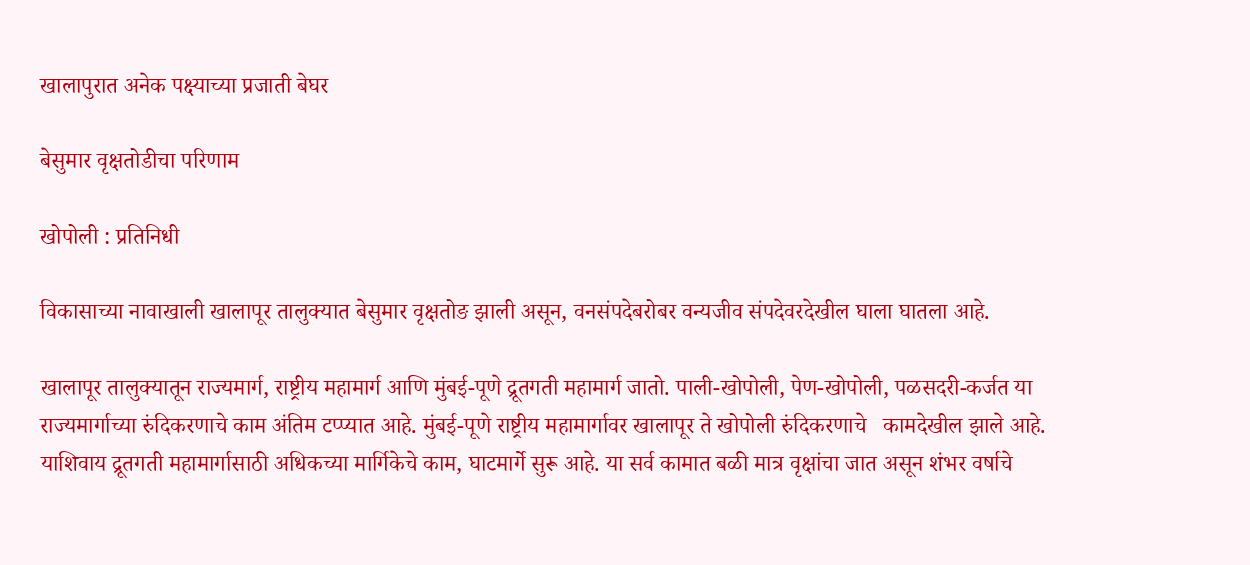खालापुरात अनेक पक्ष्याच्या प्रजाती बेघर

बेसुमार वृक्षतोडीचा परिणाम

खोपोली : प्रतिनिधी

विकासाच्या नावाखाली खालापूर तालुक्यात बेसुमार वृक्षतोङ झाली असून, वनसंपदेबरोबर वन्यजीव संपदेवरदेखील घाला घातला आहे.

खालापूर तालुक्यातून राज्यमार्ग, राष्ट्रीय महामार्ग आणि मुंबई-पूणे द्रूतगती महामार्ग जातो. पाली-खोपोली, पेण-खोपोली, पळसदरी-कर्जत या राज्यमार्गाच्या रुंदिकरणाचे काम अंतिम टप्प्यात आहे. मुंबई-पूणे राष्ट्रीय महामार्गावर खालापूर ते खोपोली रुंदिकरणाचे   कामदेखील झाले आहे. याशिवाय द्रूतगती महामार्गासाठी अधिकच्या मार्गिकेचे काम, घाटमार्गे सुरू आहे. या सर्व कामात बळी मात्र वृक्षांचा जात असून शंभर वर्षाचे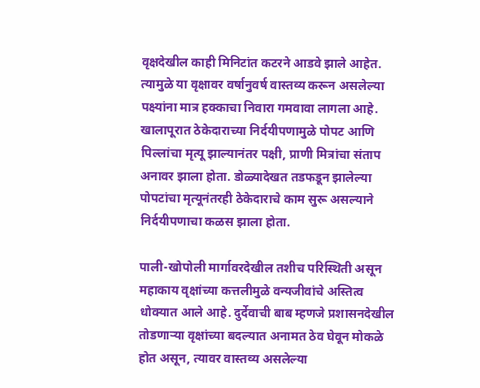वृक्षदेखील काही मिनिटांत कटरने आडवे झाले आहेत. त्यामुळे या वृक्षावर वर्षानुवर्ष वास्तव्य करून असलेल्या पक्ष्यांना मात्र हक्काचा निवारा गमवावा लागला आहे. खालापूरात ठेकेदाराच्या निर्दयीपणामुळे पोपट आणि पिल्लांचा मृत्यू झाल्यानंतर पक्षी, प्राणी मित्रांचा संताप अनावर झाला होता. डोळ्यादेखत तडफडून झालेल्या पोपटांचा मृत्यूनंतरही ठेकेदाराचे काम सुरू असल्याने निर्दयीपणाचा कळस झाला होता.

पाली-खोपोली मार्गावरदेखील तशीच परिस्थिती असून महाकाय वृक्षांच्या कत्तलीमुळे वन्यजीवांचे अस्तित्व धोक्यात आले आहे. दुर्देवाची बाब म्हणजे प्रशासनदेखील तोडणार्‍या वृक्षांच्या बदल्यात अनामत ठेव घेवून मोकळे होत असून, त्यावर वास्तव्य असलेल्या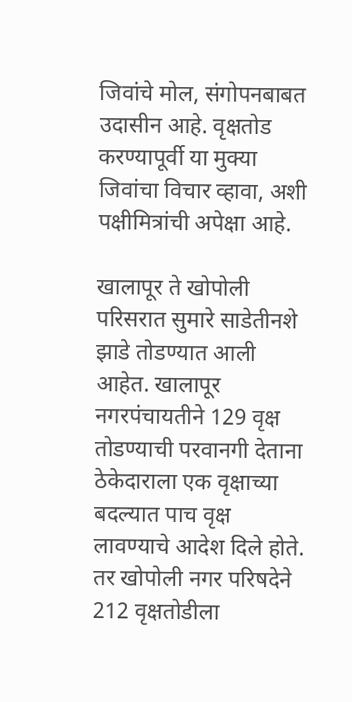जिवांचे मोल, संगोपनबाबत उदासीन आहे. वृक्षतोड करण्यापूर्वी या मुक्या जिवांचा विचार व्हावा, अशी पक्षीमित्रांची अपेक्षा आहे.

खालापूर ते खोपोली परिसरात सुमारे साडेतीनशे झाडे तोडण्यात आली आहेत. खालापूर नगरपंचायतीने 129 वृक्ष तोडण्याची परवानगी देताना ठेकेदाराला एक वृक्षाच्या बदल्यात पाच वृक्ष लावण्याचे आदेश दिले होते. तर खोपोली नगर परिषदेने 212 वृक्षतोडीला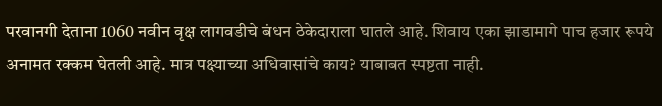परवानगी देताना 1060 नवीन वृक्ष लागवडीचे बंधन ठेकेदाराला घातले आहे. शिवाय एका झाडामागे पाच हजार रूपये अनामत रक्कम घेतली आहे. मात्र पक्ष्याच्या अधिवासांचे काय? याबाबत स्पष्टता नाही.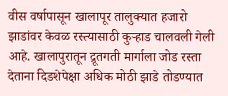वीस वर्षापासून खालापूर तालुक्यात हजारो झाडांवर केवळ रस्त्यासाठी कुर्‍हाड चालवली गेली आहे. खालापुरातून द्रूतगती मार्गाला जोड रस्ता देताना दिडशेपेक्षा अधिक मोठी झाडे तोडण्यात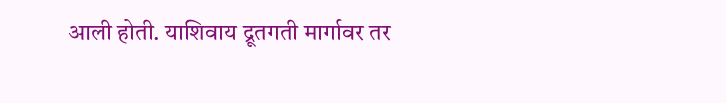आली होती. याशिवाय द्रूतगती मार्गावर तर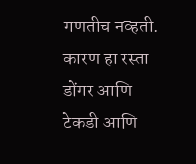गणतीच नव्हती. कारण हा रस्ता डोंगर आणि टेकडी आणि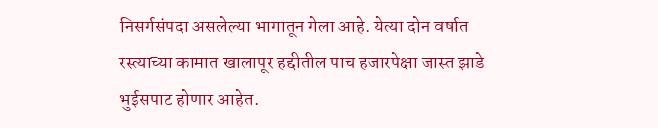निसर्गसंपदा असलेल्या भागातून गेला आहे. येत्या दोन वर्षात रस्त्याच्या कामात खालापूर हद्दीतील पाच हजारपेक्षा जास्त झाडे भुईसपाट होणार आहेत.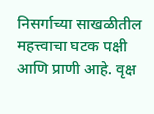निसर्गाच्या साखळीतील महत्त्वाचा घटक पक्षी आणि प्राणी आहे. वृक्ष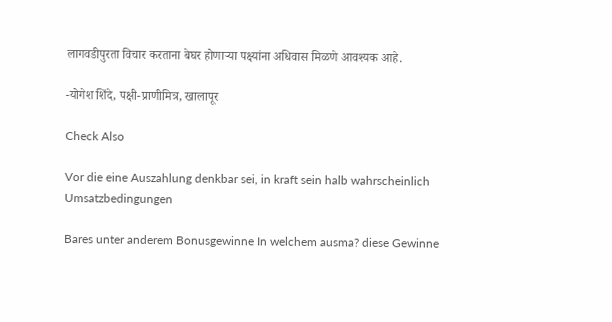लागवडीपुरता विचार करताना बेघर होणार्‍या पक्ष्यांना अधिवास मिळणे आवश्यक आहे.

-योगेश शिंदे, पक्षी-प्राणीमित्र, खालापूर

Check Also

Vor die eine Auszahlung denkbar sei, in kraft sein halb wahrscheinlich Umsatzbedingungen

Bares unter anderem Bonusgewinne In welchem ausma? diese Gewinne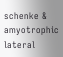schenke & amyotrophic lateral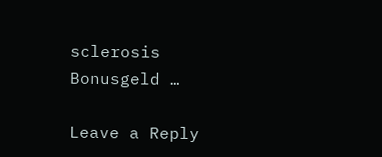sclerosis Bonusgeld …

Leave a Reply